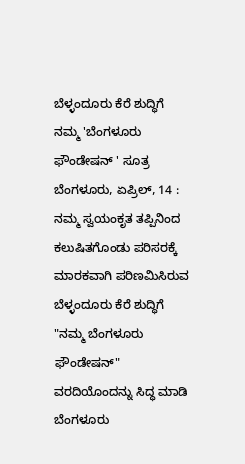ಬೆಳ್ಳಂದೂರು ಕೆರೆ ಶುದ್ಧಿಗೆ ನಮ್ಮ 'ಬೆಂಗಳೂರು ಫೌಂಡೇಷನ್ ' ಸೂತ್ರ
ಬೆಂಗಳೂರು, ಏಪ್ರಿಲ್, 14 : ನಮ್ಮ ಸ್ವಯಂಕೃತ ತಪ್ಪಿನಿಂದ ಕಲುಷಿತಗೊಂಡು ಪರಿಸರಕ್ಕೆ ಮಾರಕವಾಗಿ ಪರಿಣಮಿಸಿರುವ ಬೆಳ್ಳಂದೂರು ಕೆರೆ ಶುದ್ಧಿಗೆ "ನಮ್ಮ ಬೆಂಗಳೂರು ಫೌಂಡೇಷನ್" ವರದಿಯೊಂದನ್ನು ಸಿದ್ಧ ಮಾಡಿ ಬೆಂಗಳೂರು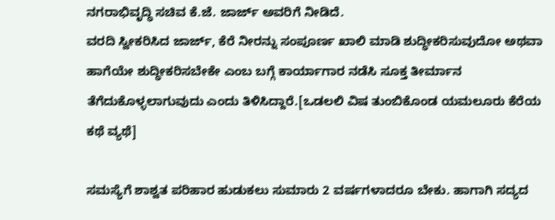ನಗರಾಭಿವೃದ್ಧಿ ಸಚಿವ ಕೆ.ಜೆ. ಜಾರ್ಜ್ ಅವರಿಗೆ ನೀಡಿದೆ.
ವರದಿ ಸ್ವೀಕರಿಸಿದ ಜಾರ್ಜ್, ಕೆರೆ ನೀರನ್ನು ಸಂಪೂರ್ಣ ಖಾಲಿ ಮಾಡಿ ಶುದ್ಧೀಕರಿಸುವುದೋ ಅಥವಾ ಹಾಗೆಯೇ ಶುದ್ಧೀಕರಿಸಬೇಕೇ ಎಂಬ ಬಗ್ಗೆ ಕಾರ್ಯಾಗಾರ ನಡೆಸಿ ಸೂಕ್ತ ತೀರ್ಮಾನ ತೆಗೆದುಕೊಳ್ಳಲಾಗುವುದು ಎಂದು ತಿಳಿಸಿದ್ದಾರೆ.[ಒಡಲಲಿ ವಿಷ ತುಂಬಿಕೊಂಡ ಯಮಲೂರು ಕೆರೆಯ ಕಥೆ ವ್ಯಥೆ]

ಸಮಸ್ಯೆಗೆ ಶಾಶ್ವತ ಪರಿಹಾರ ಹುಡುಕಲು ಸುಮಾರು 2 ವರ್ಷಗಳಾದರೂ ಬೇಕು. ಹಾಗಾಗಿ ಸದ್ಯದ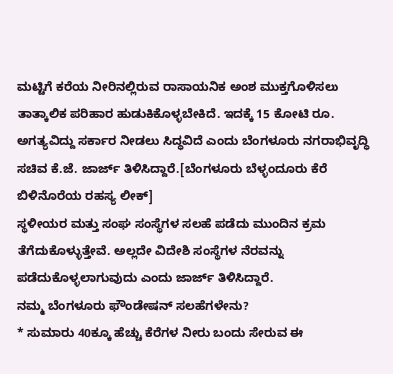ಮಟ್ಟಿಗೆ ಕರೆಯ ನೀರಿನಲ್ಲಿರುವ ರಾಸಾಯನಿಕ ಅಂಶ ಮುಕ್ತಗೊಳಿಸಲು ತಾತ್ಕಾಲಿಕ ಪರಿಹಾರ ಹುಡುಕಿಕೊಳ್ಳಬೇಕಿದೆ. ಇದಕ್ಕೆ 15 ಕೋಟಿ ರೂ. ಅಗತ್ಯವಿದ್ದು ಸರ್ಕಾರ ನೀಡಲು ಸಿದ್ಧವಿದೆ ಎಂದು ಬೆಂಗಳೂರು ನಗರಾಭಿವೃದ್ಧಿ ಸಚಿವ ಕೆ.ಜೆ. ಜಾರ್ಜ್ ತಿಳಿಸಿದ್ದಾರೆ.[ಬೆಂಗಳೂರು ಬೆಳ್ಳಂದೂರು ಕೆರೆ ಬಿಳಿನೊರೆಯ ರಹಸ್ಯ ಲೀಕ್]
ಸ್ಥಳೀಯರ ಮತ್ತು ಸಂಘ ಸಂಸ್ಥೆಗಳ ಸಲಹೆ ಪಡೆದು ಮುಂದಿನ ಕ್ರಮ ತೆಗೆದುಕೊಳ್ಳುತ್ತೇವೆ. ಅಲ್ಲದೇ ವಿದೇಶಿ ಸಂಸ್ಥೆಗಳ ನೆರವನ್ನು ಪಡೆದುಕೊಳ್ಳಲಾಗುವುದು ಎಂದು ಜಾರ್ಜ್ ತಿಳಿಸಿದ್ದಾರೆ.
ನಮ್ಮ ಬೆಂಗಳೂರು ಫೌಂಡೇಷನ್ ಸಲಹೆಗಳೇನು?
* ಸುಮಾರು 40ಕ್ಕೂ ಹೆಚ್ಚು ಕೆರೆಗಳ ನೀರು ಬಂದು ಸೇರುವ ಈ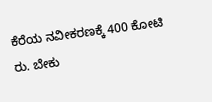ಕೆರೆಯ ನವೀಕರಣಕ್ಕೆ 400 ಕೋಟಿ ರು. ಬೇಕು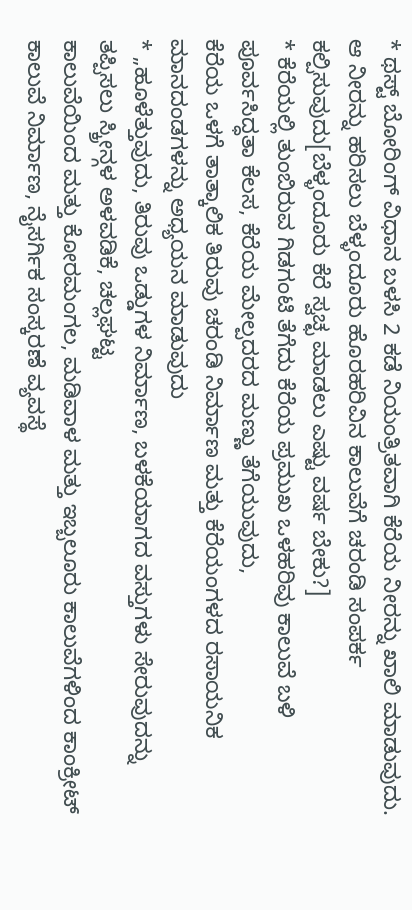* ಥಸ್ಟ್ ಬೋರಿಂಗ್ ವಿಧಾನ ಬಳಸಿ 2 ಕಡೆ ನಿಯಂತ್ರಿತವಾಗಿ ಕೆರೆಯ ನೀರನ್ನು ಖಾಲಿ ಮಾಡುವುದು. ಆ ನೀರನ್ನು ಹರಿಸಲು ಬೆಳ್ಳಂದೂರು ಹೊರಹರಿವಿನ ಕಾಲುವೆಗೆ ಚರಂಡಿ ಸಂಪರ್ಕ ಕಲ್ಪಿಸುವುದು[ಬೆಳ್ಳಂದೂರು ಕೆರೆ ಸ್ವಚ್ಛ ಮಾಡಲು ಎಷ್ಟು ವರ್ಷ ಬೇಕು?]
* ಕೆರೆಯಲ್ಲಿ ತುಂಬಿರುವ ಗಿಡಗಂಟಿ ತೆಗೆದು ಕೆರೆಯ ಪ್ರಮುಖ ಒಳಹರಿವು ಕಾಲುವೆ ಬಳಿ ಪೂರ್ವಸಿದ್ಧತಾ ಕೆಲಸ, ಕೆರೆಯ ಮೇಲ್ಪದರದ ಮಣ್ಣು ತೆಗೆಯುವುದು,
ಕೆರೆಯ ಒಳಗೆ ತಾತ್ಕಾಲಿಕ ತಿರುವು ಚರಂಡಿ ನಿರ್ಮಾಣ ಮತ್ತು ಕೆರೆಯಂಗಳದ ರಸಾಯನಿಕ ಮಾನದಂಡಗಳನ್ನು ಅಧ್ಯಯನ ಮಾಡುವುದು
* „ಹೂಳೆತ್ತುವುದು, ತಿರುವು ಒಡ್ಡುಗಳ ನಿರ್ಮಾಣ, ಬಳಕೆಯಾಗದ ವಸ್ತುಗಳು ಸೇರುವುದನ್ನು ತಪ್ಪಿಸಲು ಸ್ಕ್ರೀನ್ಗಳ ಅಳವಡಿಕೆ, ಚಲ್ಲಘಟ್ಟ
ಕಾಲುವೆಯಿಂದ ಮತ್ತು ಕೋರಮಂಗಲ, ಮಡಿವಾಳ ಮತ್ತು ಇಬ್ಬಲೂರು ಕಾಲುವೆಗಳಿಂದ ಕಾಂಕ್ರೀಟ್ ಕಾಲುವೆ ನಿರ್ಮಾಣ, ನೈಸರ್ಗಿಕ ಸಂಸ್ಕರಣೆ ವ್ಯವಸ್ಥೆ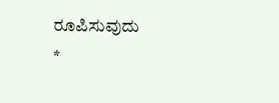ರೂಪಿಸುವುದು
*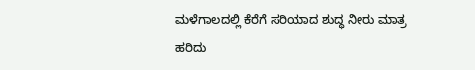ಮಳೆಗಾಲದಲ್ಲಿ ಕೆರೆಗೆ ಸರಿಯಾದ ಶುದ್ಧ ನೀರು ಮಾತ್ರ ಹರಿದು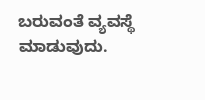ಬರುವಂತೆ ವ್ಯವಸ್ಥೆ ಮಾಡುವುದು.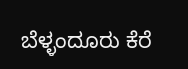ಬೆಳ್ಳಂದೂರು ಕೆರೆ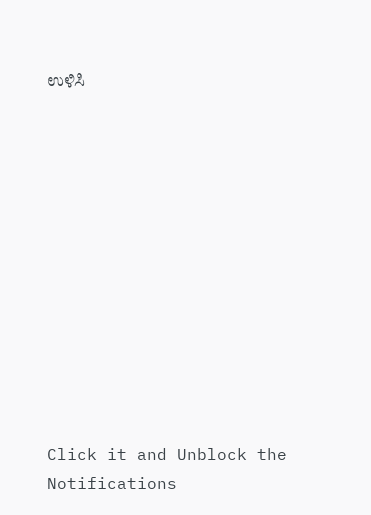ಉಳಿಸಿ












Click it and Unblock the Notifications